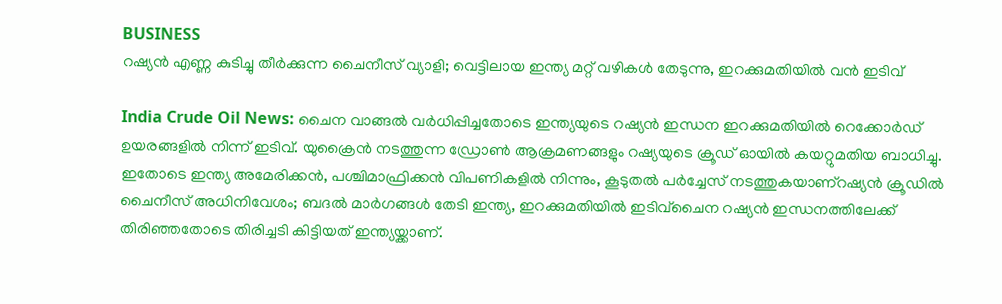BUSINESS
റഷ്യൻ എണ്ണ കുടിച്ചു തീർക്കുന്ന ചൈനീസ് വ്യാളി; വെട്ടിലായ ഇന്ത്യ മറ്റ് വഴികൾ തേടുന്നു, ഇറക്കുമതിയിൽ വൻ ഇടിവ്

India Crude Oil News: ചൈന വാങ്ങൽ വർധിപ്പിച്ചതോടെ ഇന്ത്യയുടെ റഷ്യൻ ഇന്ധന ഇറക്കുമതിയിൽ റെക്കോർഡ് ഉയരങ്ങളിൽ നിന്ന് ഇടിവ്. യുക്രൈൻ നടത്തുന്ന ഡ്രോൺ ആക്രമണങ്ങളും റഷ്യയുടെ ക്രൂഡ് ഓയിൽ കയറ്റുമതിയ ബാധിച്ചു. ഇതോടെ ഇന്ത്യ അമേരിക്കൻ, പശ്ചിമാഫ്രിക്കൻ വിപണികളിൽ നിന്നും, കൂടുതൽ പർച്ചേസ് നടത്തുകയാണ്റഷ്യൻ ക്രൂഡിൽ ചൈനീസ് അധിനിവേശം; ബദൽ മാർഗങ്ങൾ തേടി ഇന്ത്യ, ഇറക്കുമതിയിൽ ഇടിവ്ചൈന റഷ്യൻ ഇന്ധനത്തിലേക്ക് തിരിഞ്ഞതോടെ തിരിച്ചടി കിട്ടിയത് ഇന്ത്യയ്ക്കാണ്.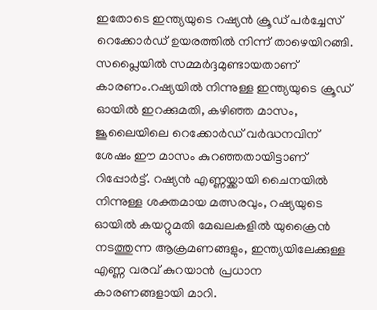ഇതോടെ ഇന്ത്യയുടെ റഷ്യൻ ക്രൂഡ് പർച്ചേസ് റെക്കോർഡ് ഉയരത്തിൽ നിന്ന് താഴെയിറങ്ങി. സപ്ലൈയിൽ സമ്മർദ്ദമുണ്ടായതാണ് കാരണം.റഷ്യയിൽ നിന്നുള്ള ഇന്ത്യയുടെ ക്രൂഡ് ഓയിൽ ഇറക്കുമതി, കഴിഞ്ഞ മാസം, ജൂലൈയിലെ റെക്കോർഡ് വർദ്ധനവിന് ശേഷം ഈ മാസം കുറഞ്ഞതായിട്ടാണ് റിപ്പോർട്ട്. റഷ്യൻ എണ്ണയ്ക്കായി ചൈനയിൽ നിന്നുള്ള ശക്തമായ മത്സരവും, റഷ്യയുടെ ഓയിൽ കയറ്റുമതി മേഖലകളിൽ യുക്രൈൻ നടത്തുന്ന ആക്രമണങ്ങളും, ഇന്ത്യയിലേക്കുള്ള എണ്ണ വരവ് കുറയാൻ പ്രധാന കാരണങ്ങളായി മാറി.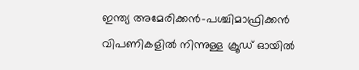ഇന്ത്യ അമേരിക്കൻ-പശ്ചിമാഫ്രിക്കൻ വിപണികളിൽ നിന്നുള്ള ക്രൂഡ് ഓയിൽ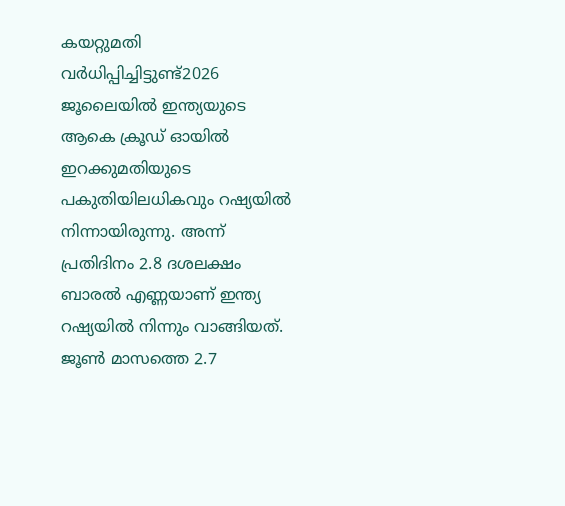കയറ്റുമതി വർധിപ്പിച്ചിട്ടുണ്ട്2026 ജൂലൈയിൽ ഇന്ത്യയുടെ ആകെ ക്രൂഡ് ഓയിൽ ഇറക്കുമതിയുടെ പകുതിയിലധികവും റഷ്യയിൽ നിന്നായിരുന്നു. അന്ന് പ്രതിദിനം 2.8 ദശലക്ഷം ബാരൽ എണ്ണയാണ് ഇന്ത്യ റഷ്യയിൽ നിന്നും വാങ്ങിയത്. ജൂൺ മാസത്തെ 2.7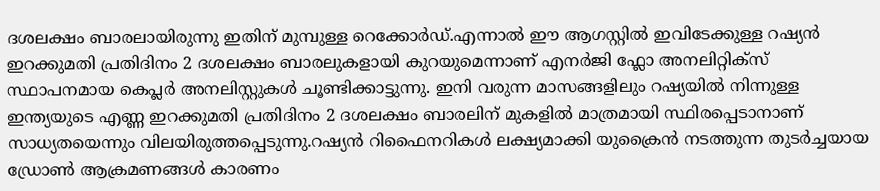ദശലക്ഷം ബാരലായിരുന്നു ഇതിന് മുമ്പുള്ള റെക്കോർഡ്.എന്നാൽ ഈ ആഗസ്റ്റിൽ ഇവിടേക്കുള്ള റഷ്യൻ ഇറക്കുമതി പ്രതിദിനം 2 ദശലക്ഷം ബാരലുകളായി കുറയുമെന്നാണ് എനർജി ഫ്ലോ അനലിറ്റിക്സ് സ്ഥാപനമായ കെപ്ലർ അനലിസ്റ്റുകൾ ചൂണ്ടിക്കാട്ടുന്നു. ഇനി വരുന്ന മാസങ്ങളിലും റഷ്യയിൽ നിന്നുള്ള ഇന്ത്യയുടെ എണ്ണ ഇറക്കുമതി പ്രതിദിനം 2 ദശലക്ഷം ബാരലിന് മുകളിൽ മാത്രമായി സ്ഥിരപ്പെടാനാണ് സാധ്യതയെന്നും വിലയിരുത്തപ്പെടുന്നു.റഷ്യൻ റിഫൈനറികൾ ലക്ഷ്യമാക്കി യുക്രൈൻ നടത്തുന്ന തുടർച്ചയായ ഡ്രോൺ ആക്രമണങ്ങൾ കാരണം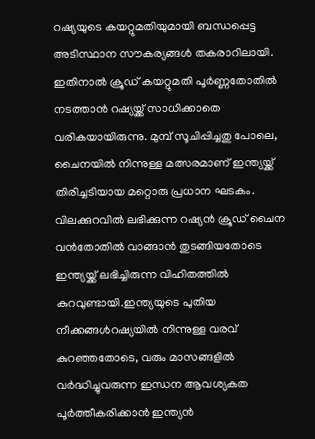റഷ്യയുടെ കയറ്റുമതിയുമായി ബന്ധപ്പെട്ട അടിസ്ഥാന സൗകര്യങ്ങൾ തകരാറിലായി. ഇതിനാൽ ക്രൂഡ് കയറ്റുമതി പൂർണ്ണതോതിൽ നടത്താൻ റഷ്യയ്ക്ക് സാധിക്കാതെ വരികയായിരുന്നു. മുമ്പ് സൂചിപ്പിച്ചതു പോലെ, ചൈനയിൽ നിന്നുള്ള മത്സരമാണ് ഇന്ത്യയ്ക്ക് തിരിച്ചടിയായ മറ്റൊരു പ്രധാന ഘടകം. വിലക്കുറവിൽ ലഭിക്കുന്ന റഷ്യൻ ക്രൂഡ് ചൈന വൻതോതിൽ വാങ്ങാൻ തുടങ്ങിയതോടെ ഇന്ത്യയ്ക്ക് ലഭിച്ചിരുന്ന വിഹിതത്തിൽ കുറവുണ്ടായി.ഇന്ത്യയുടെ പുതിയ നീക്കങ്ങൾറഷ്യയിൽ നിന്നുള്ള വരവ് കുറഞ്ഞതോടെ, വരും മാസങ്ങളിൽ വർദ്ധിച്ചുവരുന്ന ഇന്ധന ആവശ്യകത പൂർത്തീകരിക്കാൻ ഇന്ത്യൻ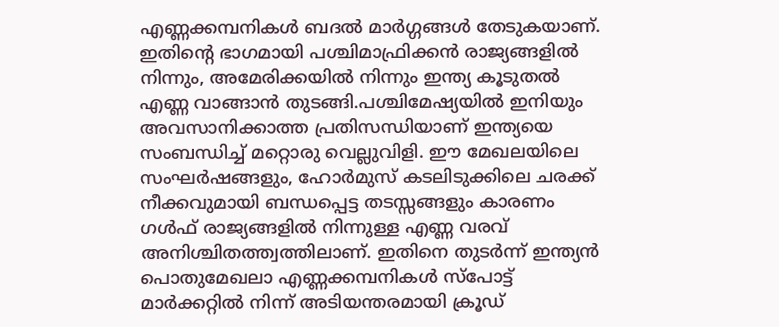എണ്ണക്കമ്പനികൾ ബദൽ മാർഗ്ഗങ്ങൾ തേടുകയാണ്. ഇതിന്റെ ഭാഗമായി പശ്ചിമാഫ്രിക്കൻ രാജ്യങ്ങളിൽ നിന്നും, അമേരിക്കയിൽ നിന്നും ഇന്ത്യ കൂടുതൽ എണ്ണ വാങ്ങാൻ തുടങ്ങി.പശ്ചിമേഷ്യയിൽ ഇനിയും അവസാനിക്കാത്ത പ്രതിസന്ധിയാണ് ഇന്ത്യയെ സംബന്ധിച്ച് മറ്റൊരു വെല്ലുവിളി. ഈ മേഖലയിലെ സംഘർഷങ്ങളും, ഹോർമുസ് കടലിടുക്കിലെ ചരക്ക് നീക്കവുമായി ബന്ധപ്പെട്ട തടസ്സങ്ങളും കാരണം ഗൾഫ് രാജ്യങ്ങളിൽ നിന്നുള്ള എണ്ണ വരവ് അനിശ്ചിതത്ത്വത്തിലാണ്. ഇതിനെ തുടർന്ന് ഇന്ത്യൻ പൊതുമേഖലാ എണ്ണക്കമ്പനികൾ സ്പോട്ട് മാർക്കറ്റിൽ നിന്ന് അടിയന്തരമായി ക്രൂഡ്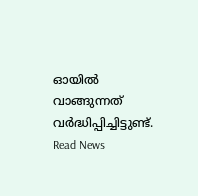ഓയിൽ വാങ്ങുന്നത് വർദ്ധിപ്പിച്ചിട്ടുണ്ട്.
Read News